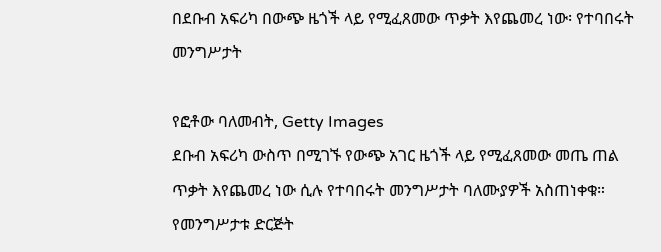በደቡብ አፍሪካ በውጭ ዜጎች ላይ የሚፈጸመው ጥቃት እየጨመረ ነው፡ የተባበሩት መንግሥታት

የፎቶው ባለመብት, Getty Images
ደቡብ አፍሪካ ውስጥ በሚገኙ የውጭ አገር ዜጎች ላይ የሚፈጸመው መጤ ጠል ጥቃት እየጨመረ ነው ሲሉ የተባበሩት መንግሥታት ባለሙያዎች አስጠነቀቁ።
የመንግሥታቱ ድርጅት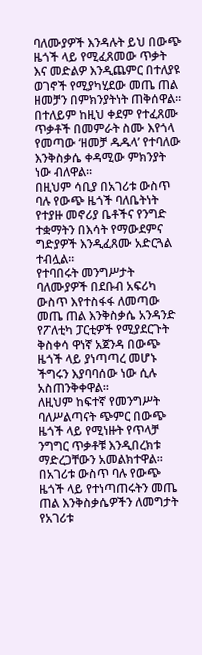ባለሙያዎች እንዳሉት ይህ በውጭ ዜጎች ላይ የሚፈጸመው ጥቃት እና መድልዎ እንዲጨምር በተለያዩ ወገኖች የሚያካሂደው መጤ ጠል ዘመቻን በምክንያትነት ጠቅሰዋል።
በተለይም ከዚህ ቀደም የተፈጸሙ ጥቃቶች በመምራት ስሙ እየጎላ የመጣው ‘ዘመቻ ዱዱላ’ የተባለው እንቅስቃሴ ቀዳሚው ምክንያት ነው ብለዋል።
በዚህም ሳቢያ በአገሪቱ ውስጥ ባሉ የውጭ ዜጎች ባለቤትነት የተያዙ መኖሪያ ቤቶችና የንግድ ተቋማትን በእሳት የማውደምና ግድያዎች እንዲፈጸሙ አድርጓል ተብሏል።
የተባበሩት መንግሥታት ባለሙያዎች በደቡብ አፍሪካ ውስጥ እየተስፋፋ ለመጣው መጤ ጠል እንቅስቃሴ አንዳንድ የፖለቲካ ፓርቲዎች የሚያደርጉት ቅስቀሳ ዋነኛ አጀንዳ በውጭ ዜጎች ላይ ያነጣጣረ መሆኑ ችግሩን እያባባሰው ነው ሲሉ አስጠንቅቀዋል።
ለዚህም ከፍተኛ የመንግሥት ባለሥልጣናት ጭምር በውጭ ዜጎች ላይ የሚነዙት የጥላቻ ንግግር ጥቃቶቹ እንዲበረክቱ ማድረጋቸውን አመልክተዋል።
በአገሪቱ ውስጥ ባሉ የውጭ ዜጎች ላይ የተነጣጠሩትን መጤ ጠል እንቅስቃሴዎችን ለመግታት የአገሪቱ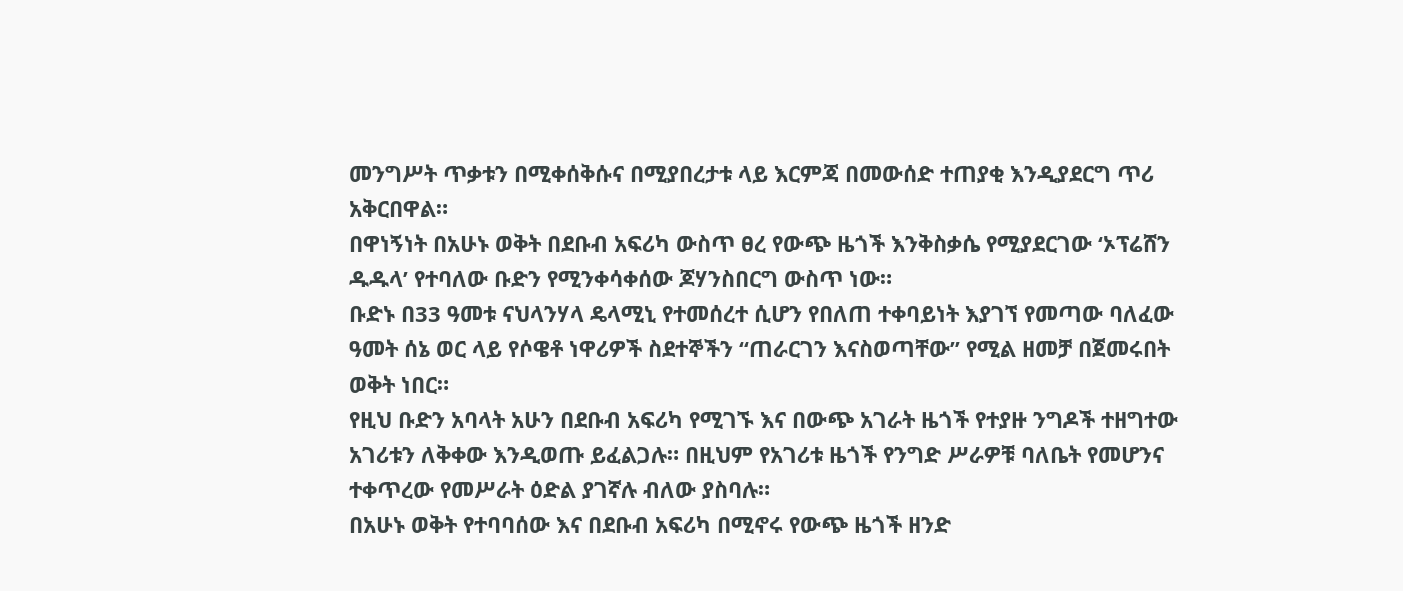መንግሥት ጥቃቱን በሚቀሰቅሱና በሚያበረታቱ ላይ እርምጃ በመውሰድ ተጠያቂ እንዲያደርግ ጥሪ አቅርበዋል።
በዋነኝነት በአሁኑ ወቅት በደቡብ አፍሪካ ውስጥ ፀረ የውጭ ዜጎች እንቅስቃሴ የሚያደርገው ‘ኦፕሬሸን ዱዱላ’ የተባለው ቡድን የሚንቀሳቀሰው ጆሃንስበርግ ውስጥ ነው።
ቡድኑ በ33 ዓመቱ ናህላንሃላ ዴላሚኒ የተመሰረተ ሲሆን የበለጠ ተቀባይነት እያገኘ የመጣው ባለፈው ዓመት ሰኔ ወር ላይ የሶዌቶ ነዋሪዎች ስደተኞችን “ጠራርገን እናስወጣቸው” የሚል ዘመቻ በጀመሩበት ወቅት ነበር።
የዚህ ቡድን አባላት አሁን በደቡብ አፍሪካ የሚገኙ እና በውጭ አገራት ዜጎች የተያዙ ንግዶች ተዘግተው አገሪቱን ለቅቀው እንዲወጡ ይፈልጋሉ። በዚህም የአገሪቱ ዜጎች የንግድ ሥራዎቹ ባለቤት የመሆንና ተቀጥረው የመሥራት ዕድል ያገኛሉ ብለው ያስባሉ።
በአሁኑ ወቅት የተባባሰው እና በደቡብ አፍሪካ በሚኖሩ የውጭ ዜጎች ዘንድ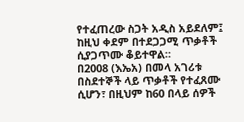የተፈጠረው ስጋት አዲስ አይደለም፤ ከዚህ ቀደም በተደጋጋሚ ጥቃቶች ሲያጋጥሙ ቆይተዋል።
በ2008 (እኤአ) በመላ አገሪቱ በስደተኞች ላይ ጥቃቶች የተፈጸሙ ሲሆን፣ በዚህም ከ60 በላይ ሰዎች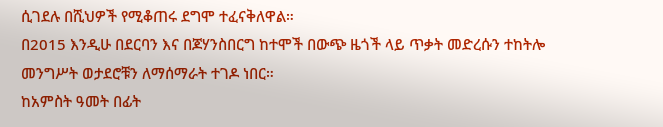ሲገደሉ በሺህዎች የሚቆጠሩ ደግሞ ተፈናቅለዋል።
በ2015 እንዲሁ በደርባን እና በጆሃንስበርግ ከተሞች በውጭ ዜጎች ላይ ጥቃት መድረሱን ተከትሎ መንግሥት ወታደሮቹን ለማሰማራት ተገዶ ነበር።
ከአምስት ዓመት በፊት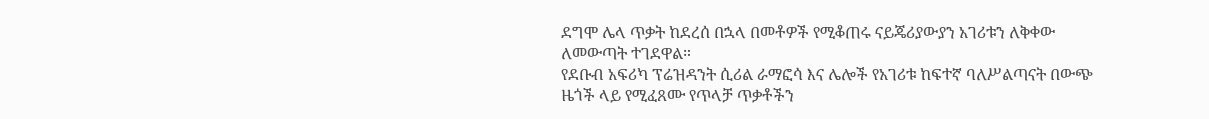ደግሞ ሌላ ጥቃት ከደረሰ በኋላ በመቶዎች የሚቆጠሩ ናይጄሪያውያን አገሪቱን ለቅቀው ለመውጣት ተገደዋል።
የደቡብ አፍሪካ ፕሬዝዳንት ሲሪል ራማፎሳ እና ሌሎች የአገሪቱ ከፍተኛ ባለሥልጣናት በውጭ ዜጎች ላይ የሚፈጸሙ የጥላቻ ጥቃቶችን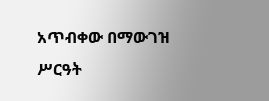አጥብቀው በማውገዝ ሥርዓት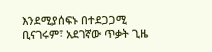እንደሚያሰፍኑ በተደጋጋሚ ቢናገሩም፣ አደገኛው ጥቃት ጊዜ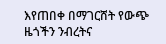እየጠበቀ በማገርሸት የውጭ ዜጎችን ንብረትና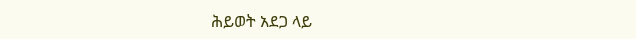ሕይወት አደጋ ላይ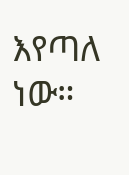እየጣለ ነው።